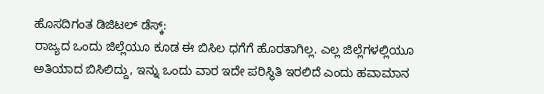ಹೊಸದಿಗಂತ ಡಿಜಿಟಲ್ ಡೆಸ್ಕ್:
ರಾಜ್ಯದ ಒಂದು ಜಿಲ್ಲೆಯೂ ಕೂಡ ಈ ಬಿಸಿಲ ಧಗೆಗೆ ಹೊರತಾಗಿಲ್ಲ. ಎಲ್ಲ ಜಿಲ್ಲೆಗಳಲ್ಲಿಯೂ ಅತಿಯಾದ ಬಿಸಿಲಿದ್ದು, ಇನ್ನು ಒಂದು ವಾರ ಇದೇ ಪರಿಸ್ಥಿತಿ ಇರಲಿದೆ ಎಂದು ಹವಾಮಾನ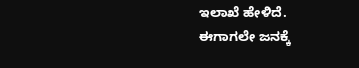ಇಲಾಖೆ ಹೇಳಿದೆ.
ಈಗಾಗಲೇ ಜನಕ್ಕೆ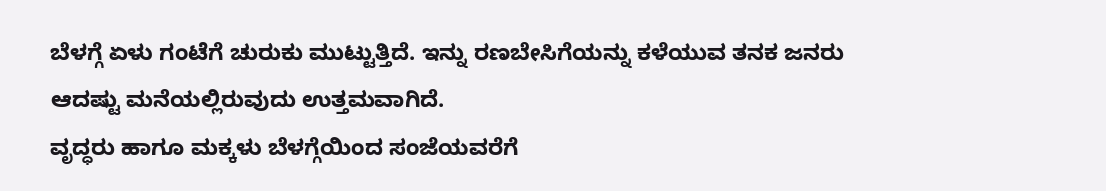ಬೆಳಗ್ಗೆ ಏಳು ಗಂಟೆಗೆ ಚುರುಕು ಮುಟ್ಟುತ್ತಿದೆ. ಇನ್ನು ರಣಬೇಸಿಗೆಯನ್ನು ಕಳೆಯುವ ತನಕ ಜನರು ಆದಷ್ಟು ಮನೆಯಲ್ಲಿರುವುದು ಉತ್ತಮವಾಗಿದೆ.
ವೃದ್ಧರು ಹಾಗೂ ಮಕ್ಕಳು ಬೆಳಗ್ಗೆಯಿಂದ ಸಂಜೆಯವರೆಗೆ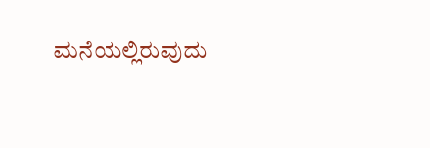ಮನೆಯಲ್ಲಿರುವುದು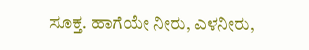ಸೂಕ್ತ. ಹಾಗೆಯೇ ನೀರು, ಎಳನೀರು,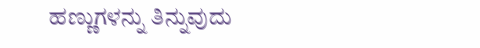ಹಣ್ಣುಗಳನ್ನು ತಿನ್ನುವುದು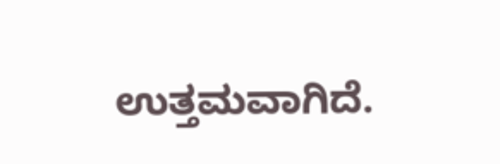ಉತ್ತಮವಾಗಿದೆ.